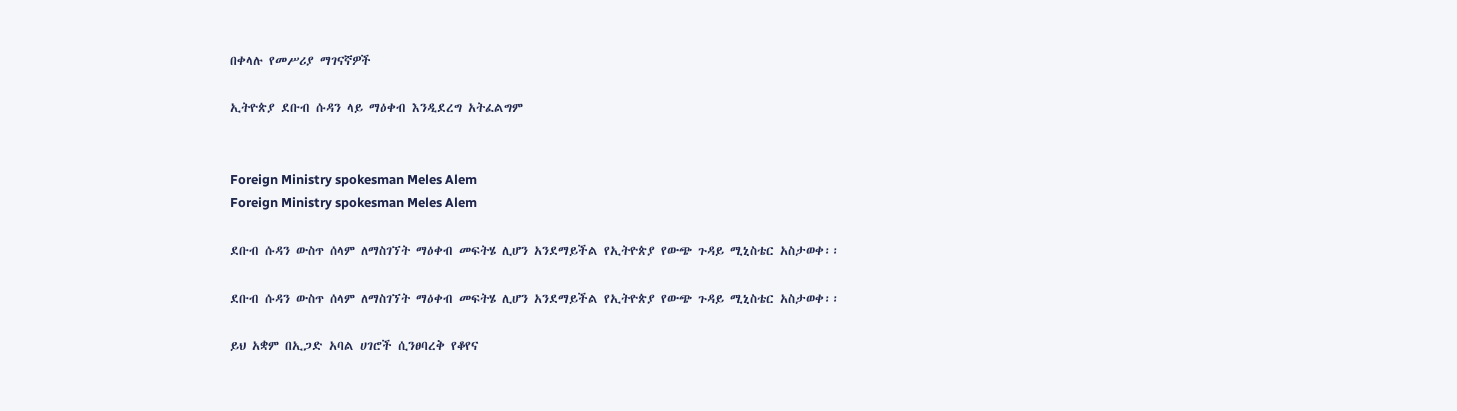በቀላሉ የመሥሪያ ማገናኛዎች

ኢትዮጵያ ደቡብ ሱዳን ላይ ማዕቀብ እንዲደረግ አትፈልግም


Foreign Ministry spokesman Meles Alem
Foreign Ministry spokesman Meles Alem

ደቡብ ሱዳን ውስጥ ሰላም ለማስገኘት ማዕቀብ መፍትሄ ሊሆን አንደማይችል የኢትዮጵያ የውጭ ጉዳይ ሚኒስቴር አስታወቀ፡፡

ደቡብ ሱዳን ውስጥ ሰላም ለማስገኘት ማዕቀብ መፍትሄ ሊሆን አንደማይችል የኢትዮጵያ የውጭ ጉዳይ ሚኒስቴር አስታወቀ፡፡

ይህ አቋም በኢጋድ አባል ሀገሮች ሲንፀባረቅ የቆየና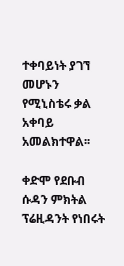ተቀባይነት ያገኘ መሆኑን የሚኒስቴሩ ቃል አቀባይ አመልክተዋል፡፡

ቀድሞ የደቡብ ሱዳን ምክትል ፕሬዚዳንት የነበሩት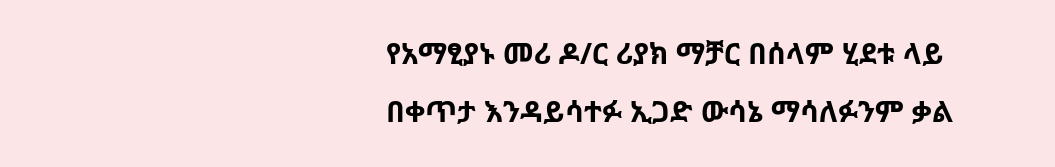የአማፂያኑ መሪ ዶ/ር ሪያክ ማቻር በሰላም ሂደቱ ላይ በቀጥታ እንዳይሳተፉ ኢጋድ ውሳኔ ማሳለፉንም ቃል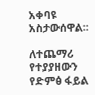አቀባዩ አስታውሰዋል፡፡

ለተጨማሪ የተያያዘውን የድምፅ ፋይል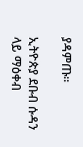ያዳምጡ።

ኢትዮጵያ ደቡብ ሱዳን ላይ ማዕቀብ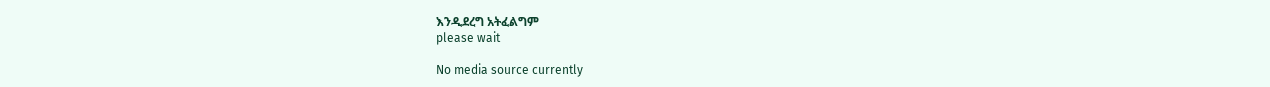እንዲደረግ አትፈልግም
please wait

No media source currently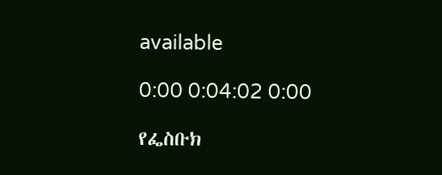available

0:00 0:04:02 0:00

የፌስቡክ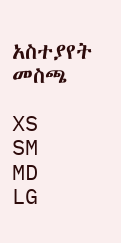አስተያየት መስጫ

XS
SM
MD
LG